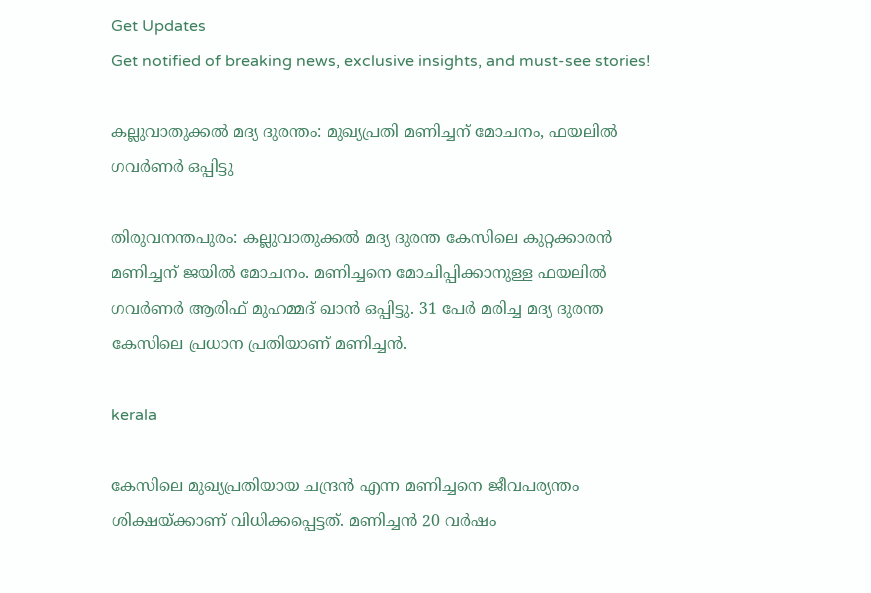Get Updates
Get notified of breaking news, exclusive insights, and must-see stories!

കല്ലുവാതുക്കല്‍ മദ്യ ദുരന്തം: മുഖ്യപ്രതി മണിച്ചന് മോചനം, ഫയലില്‍ ഗവര്‍ണര്‍ ഒപ്പിട്ടു

തിരുവനന്തപുരം: കല്ലുവാതുക്കല്‍ മദ്യ ദുരന്ത കേസിലെ കുറ്റക്കാരന്‍ മണിച്ചന് ജയില്‍ മോചനം. മണിച്ചനെ മോചിപ്പിക്കാനുള്ള ഫയലില്‍ ഗവര്‍ണര്‍ ആരിഫ് മുഹമ്മദ് ഖാന്‍ ഒപ്പിട്ടു. 31 പേര്‍ മരിച്ച മദ്യ ദുരന്ത കേസിലെ പ്രധാന പ്രതിയാണ് മണിച്ചന്‍.

kerala

കേസിലെ മുഖ്യപ്രതിയായ ചന്ദ്രന്‍ എന്ന മണിച്ചനെ ജീവപര്യന്തം ശിക്ഷയ്ക്കാണ് വിധിക്കപ്പെട്ടത്. മണിച്ചന്‍ 20 വര്‍ഷം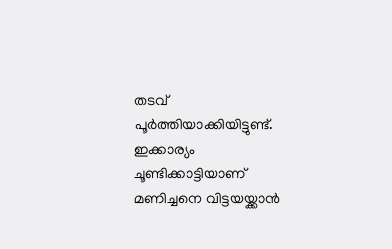തടവ് പൂര്‍ത്തിയാക്കിയിട്ടുണ്ട്. ഇക്കാര്യം ചൂണ്ടിക്കാട്ടിയാണ് മണിച്ചനെ വിട്ടയയ്ക്കാന്‍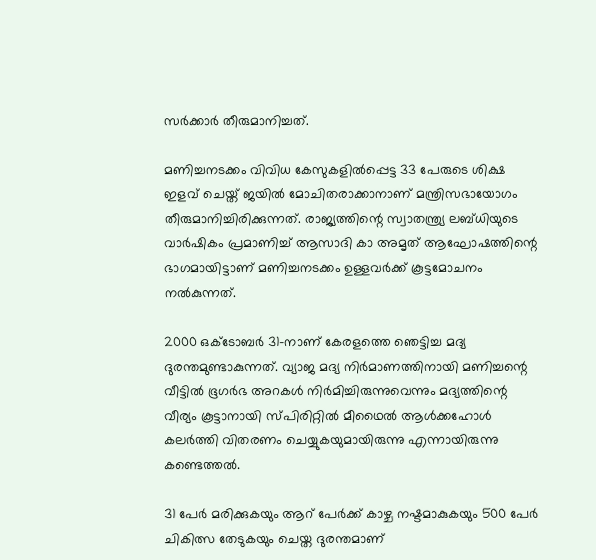സര്‍ക്കാര്‍ തീരുമാനിച്ചത്.

മണിച്ചനടക്കം വിവിധ കേസുകളില്‍പ്പെട്ട 33 പേരുടെ ശിക്ഷ ഇളവ് ചെയ്ത് ജയില്‍ മോചിതരാക്കാനാണ് മന്ത്രിസഭായോഗം തീരുമാനിച്ചിരിക്കുന്നത്. രാജ്യത്തിന്റെ സ്വാതന്ത്ര്യ ലബ്ധിയുടെ വാര്‍ഷികം പ്രമാണിച്ച് ആസാദി കാ അമൃത് ആഘോഷത്തിന്റെ ഭാഗമായിട്ടാണ് മണിച്ചനടക്കം ഉള്ളവര്‍ക്ക് കൂട്ടമോചനം നല്‍കുന്നത്.

2000 ഒക്ടോബര്‍ 31-നാണ് കേരളത്തെ ഞെട്ടിച്ച മദ്യ ദുരന്തമുണ്ടാകുന്നത്. വ്യാജ മദ്യ നിര്‍മാണത്തിനായി മണിച്ചന്റെ വീട്ടില്‍ ഭൂഗര്‍ഭ അറകള്‍ നിര്‍മിച്ചിരുന്നുവെന്നും മദ്യത്തിന്റെ വീര്യം കൂട്ടാനായി സ്പിരിറ്റില്‍ മീഥൈല്‍ ആള്‍ക്കഹോള്‍ കലര്‍ത്തി വിതരണം ചെയ്യുകയുമായിരുന്നു എന്നായിരുന്നു കണ്ടെത്തല്‍.

31 പേര്‍ മരിക്കുകയും ആറ് പേര്‍ക്ക് കാഴ്ച നഷ്ടമാകുകയും 500 പേര്‍ ചികിത്സ തേടുകയും ചെയ്ത ദുരന്തമാണ്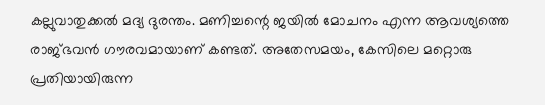കല്ലുവാതുക്കല്‍ മദ്യ ദുരന്തം. മണിച്ചന്റെ ജയില്‍ മോചനം എന്ന ആവശ്യത്തെ രാജ്ഭവന്‍ ഗൗരവമായാണ് കണ്ടത്. അതേസമയം, കേസിലെ മറ്റൊരു പ്രതിയായിരുന്ന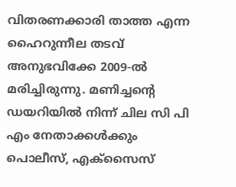വിതരണക്കാരി താത്ത എന്ന ഹൈറുന്നീല തടവ് അനുഭവിക്കേ 2009-ല്‍ മരിച്ചിരുന്നു. മണിച്ചന്റെ ഡയറിയില്‍ നിന്ന് ചില സി പി എം നേതാക്കള്‍ക്കും പൊലീസ്, എക്സൈസ്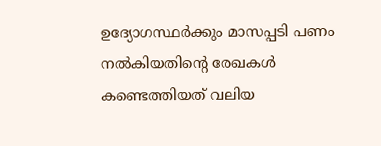ഉദ്യോഗസ്ഥര്‍ക്കും മാസപ്പടി പണം നല്‍കിയതിന്റെ രേഖകള്‍ കണ്ടെത്തിയത് വലിയ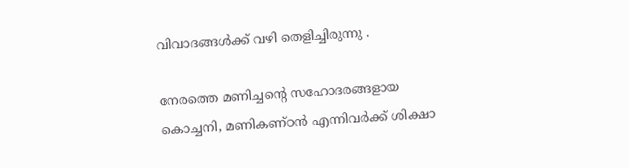വിവാദങ്ങള്‍ക്ക് വഴി തെളിച്ചിരുന്നു .

നേരത്തെ മണിച്ചന്റെ സഹോദരങ്ങളായ കൊച്ചനി, മണികണ്ഠന്‍ എന്നിവര്‍ക്ക് ശിക്ഷാ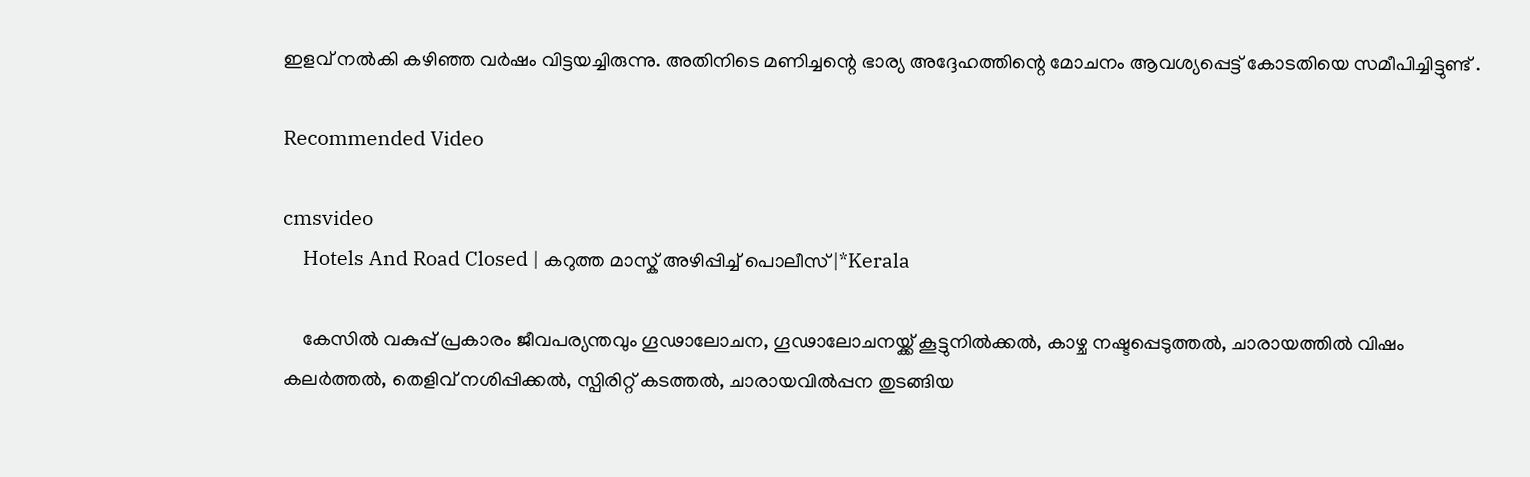ഇളവ് നല്‍കി കഴിഞ്ഞ വര്‍ഷം വിട്ടയച്ചിരുന്നു. അതിനിടെ മണിച്ചന്റെ ഭാര്യ അദ്ദേഹത്തിന്റെ മോചനം ആവശ്യപ്പെട്ട് കോടതിയെ സമീപിച്ചിട്ടുണ്ട് .

Recommended Video

cmsvideo
    Hotels And Road Closed | കറുത്ത മാസ്ക് അഴിപ്പിച്ച് പൊലീസ് |*Kerala

    കേസില്‍ വകുപ്പ് പ്രകാരം ജീവപര്യന്തവും ഗൂഢാലോചന, ഗൂഢാലോചനയ്ക്ക് കൂട്ടുനില്‍ക്കല്‍, കാഴ്ച നഷ്ടപ്പെടുത്തല്‍, ചാരായത്തില്‍ വിഷം കലര്‍ത്തല്‍, തെളിവ് നശിപ്പിക്കല്‍, സ്പിരിറ്റ് കടത്തല്‍, ചാരായവില്‍പ്പന തുടങ്ങിയ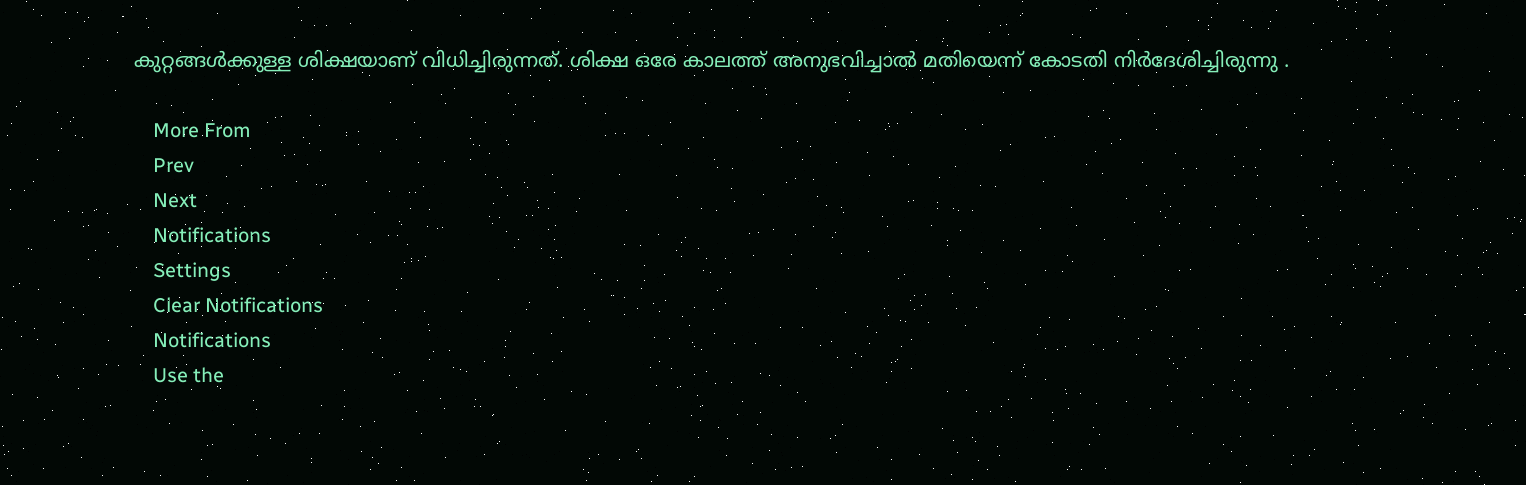കുറ്റങ്ങള്‍ക്കുള്ള ശിക്ഷയാണ് വിധിച്ചിരുന്നത്. ശിക്ഷ ഒരേ കാലത്ത് അനുഭവിച്ചാല്‍ മതിയെന്ന് കോടതി നിര്‍ദേശിച്ചിരുന്നു .

    More From
    Prev
    Next
    Notifications
    Settings
    Clear Notifications
    Notifications
    Use the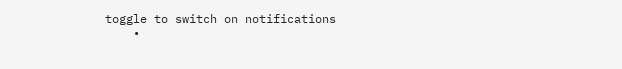toggle to switch on notifications
    •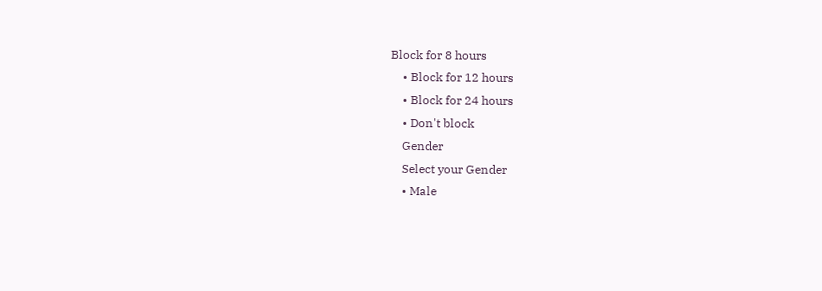Block for 8 hours
    • Block for 12 hours
    • Block for 24 hours
    • Don't block
    Gender
    Select your Gender
    • Male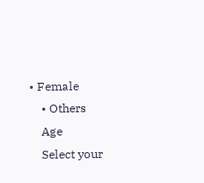• Female
    • Others
    Age
    Select your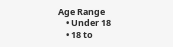Age Range
    • Under 18
    • 18 to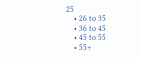25
    • 26 to 35
    • 36 to 45
    • 45 to 55
    • 55+